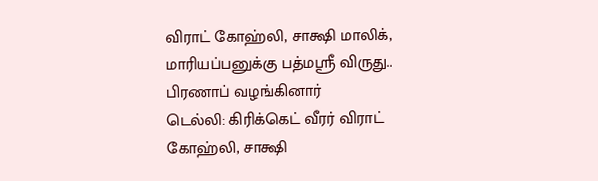விராட் கோஹ்லி, சாக்ஷி மாலிக், மாரியப்பனுக்கு பத்மஸ்ரீ விருது.. பிரணாப் வழங்கினார்
டெல்லி: கிரிக்கெட் வீரர் விராட் கோஹ்லி, சாக்ஷி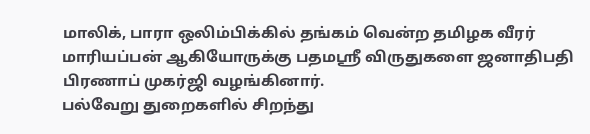மாலிக், பாரா ஒலிம்பிக்கில் தங்கம் வென்ற தமிழக வீரர் மாரியப்பன் ஆகியோருக்கு பதமஸ்ரீ விருதுகளை ஜனாதிபதி பிரணாப் முகர்ஜி வழங்கினார்.
பல்வேறு துறைகளில் சிறந்து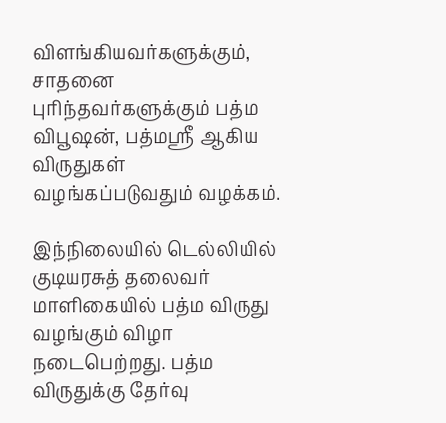விளங்கியவர்களுக்கும், சாதனை புரிந்தவர்களுக்கும் பத்ம விபூஷன், பத்மஸ்ரீ ஆகிய விருதுகள் வழங்கப்படுவதும் வழக்கம்.

இந்நிலையில் டெல்லியில் குடியரசுத் தலைவர் மாளிகையில் பத்ம விருது வழங்கும் விழா நடைபெற்றது. பத்ம விருதுக்கு தேர்வு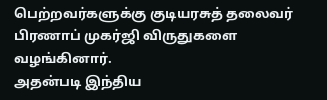பெற்றவர்களுக்கு குடியரசுத் தலைவர் பிரணாப் முகர்ஜி விருதுகளை வழங்கினார்.
அதன்படி இந்திய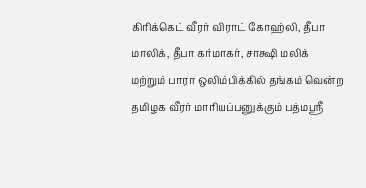கிரிக்கெட் வீரர் விராட் கோஹ்லி, தீபா மாலிக், தீபா கர்மாகர், சாக்ஷி மலிக் மற்றும் பாரா ஒலிம்பிக்கில் தங்கம் வென்ற தமிழக வீரர் மாரியப்பனுக்கும் பத்மஸ்ரீ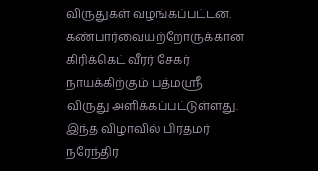விருதுகள் வழங்கப்பட்டன. கண்பார்வையற்றோருக்கான கிரிக்கெட் வீரர் சேகர் நாயக்கிற்கும் பத்மஸ்ரீ விருது அளிக்கப்பட்டுள்ளது.
இந்த விழாவில் பிரதமர் நரேந்திர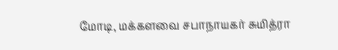மோடி, மக்களவை சபாநாயகர் சுமித்ரா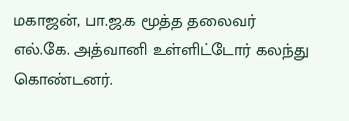மகாஜன், பா.ஜ.க மூத்த தலைவர் எல்.கே. அத்வானி உள்ளிட்டோர் கலந்து கொண்டனர்.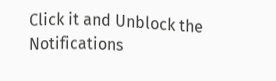Click it and Unblock the Notifications